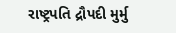રાષ્ટ્રપતિ દ્રૌપદી મુર્મુ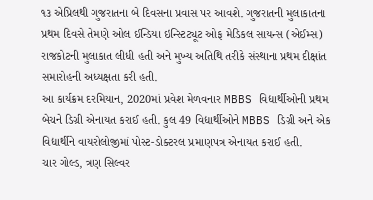૧૩ એપ્રિલથી ગુજરાતના બે દિવસના પ્રવાસ પર આવશે. ગુજરાતની મુલાકાતના પ્રથમ દિવસે તેમણે ઓલ ઈન્ડિયા ઇન્સ્ટિટ્યૂટ ઓફ મેડિકલ સાયન્સ (એઈમ્સ) રાજકોટની મુલાકાત લીધી હતી અને મુખ્ય અતિથિ તરીકે સંસ્થાના પ્રથમ દીક્ષાંત સમારોહની અધ્યક્ષતા કરી હતી.
આ કાર્યક્રમ દરમિયાન, 2020માં પ્રવેશ મેળવનાર MBBS વિદ્યાર્થીઓની પ્રથમ બેચને ડિગ્રી એનાયત કરાઈ હતી. કુલ 49 વિદ્યાર્થીઓને MBBS ડિગ્રી અને એક વિદ્યાર્થીને વાયરોલોજીમાં પોસ્ટ-ડોક્ટરલ પ્રમાણપત્ર એનાયત કરાઈ હતી.
ચાર ગોલ્ડ, ત્રણ સિલ્વર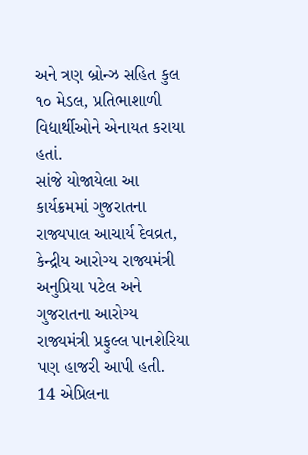અને ત્રણ બ્રોન્ઝ સહિત કુલ ૧૦ મેડલ, પ્રતિભાશાળી વિદ્યાર્થીઓને એનાયત કરાયા હતાં.
સાંજે યોજાયેલા આ કાર્યક્રમમાં ગુજરાતના રાજ્યપાલ આચાર્ય દેવવ્રત, કેન્દ્રીય આરોગ્ય રાજ્યમંત્રી અનુપ્રિયા પટેલ અને ગુજરાતના આરોગ્ય રાજ્યમંત્રી પ્રફુલ્લ પાનશેરિયા પણ હાજરી આપી હતી.
14 એપ્રિલના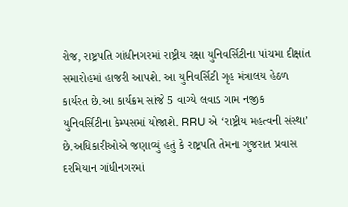રોજ, રાષ્ટ્રપતિ ગાંધીનગરમાં રાષ્ટ્રીય રક્ષા યુનિવર્સિટીના પાંચમા દીક્ષાંત સમારોહમાં હાજરી આપશે. આ યુનિવર્સિટી ગૃહ મંત્રાલય હેઠળ કાર્યરત છે.આ કાર્યક્રમ સાંજે 5 વાગ્યે લવાડ ગામ નજીક યુનિવર્સિટીના કેમ્પસમાં યોજાશે. RRU એ ‘રાષ્ટ્રીય મહત્વની સંસ્થા’ છે.અધિકારીઓએ જણાવ્યું હતું કે રાષ્ટ્રપતિ તેમના ગુજરાત પ્રવાસ દરમિયાન ગાંધીનગરમાં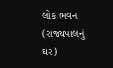લોક ભવન (રાજ્યપાલનું ઘર)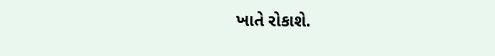ખાતે રોકાશે.